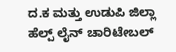ದ.ಕ ಮತ್ತು ಉಡುಪಿ ಜಿಲ್ಲಾ ಹೆಲ್ಪ್ ಲೈನ್ ಚಾರಿಟೇಬಲ್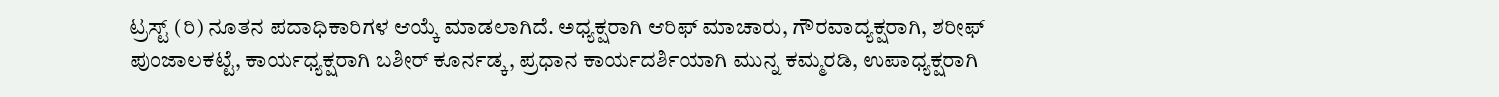ಟ್ರಸ್ಟ್ (ರಿ) ನೂತನ ಪದಾಧಿಕಾರಿಗಳ ಆಯ್ಕೆ ಮಾಡಲಾಗಿದೆ. ಅಧ್ಯಕ್ಷರಾಗಿ ಆರಿಫ್ ಮಾಚಾರು, ಗೌರವಾದ್ಯಕ್ಷರಾಗಿ, ಶರೀಫ್ ಪುಂಜಾಲಕಟ್ಟೆ, ಕಾರ್ಯಧ್ಯಕ್ಷರಾಗಿ ಬಶೀರ್ ಕೂರ್ನಡ್ಕ, ಪ್ರಧಾನ ಕಾರ್ಯದರ್ಶಿಯಾಗಿ ಮುನ್ನ ಕಮ್ಮರಡಿ, ಉಪಾಧ್ಯಕ್ಷರಾಗಿ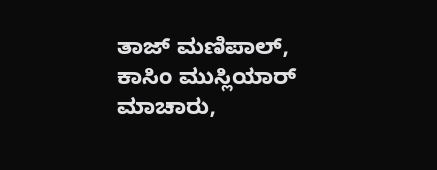ತಾಜ್ ಮಣಿಪಾಲ್,
ಕಾಸಿಂ ಮುಸ್ಲಿಯಾರ್ ಮಾಚಾರು,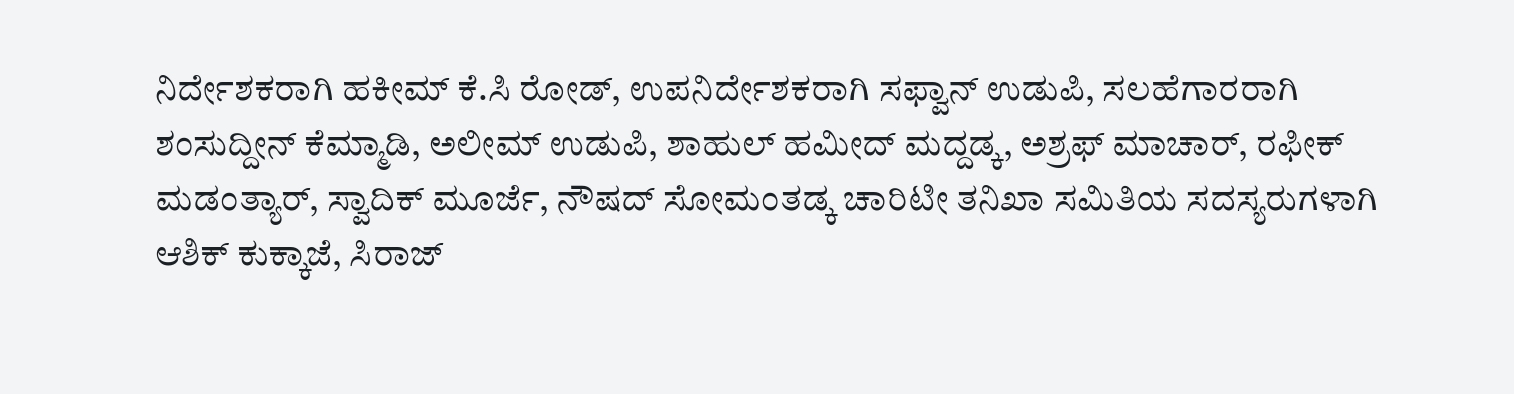ನಿರ್ದೇಶಕರಾಗಿ ಹಕೀಮ್ ಕೆ.ಸಿ ರೋಡ್, ಉಪನಿರ್ದೇಶಕರಾಗಿ ಸಫ್ವಾನ್ ಉಡುಪಿ, ಸಲಹೆಗಾರರಾಗಿ ಶಂಸುದ್ದೀನ್ ಕೆಮ್ಮಾಡಿ, ಅಲೀಮ್ ಉಡುಪಿ, ಶಾಹುಲ್ ಹಮೀದ್ ಮದ್ದಡ್ಕ, ಅಶ್ರಫ್ ಮಾಚಾರ್, ರಫೀಕ್ ಮಡಂತ್ಯಾರ್, ಸ್ವಾದಿಕ್ ಮೂರ್ಜೆ, ನೌಷದ್ ಸೋಮಂತಡ್ಕ ಚಾರಿಟೀ ತನಿಖಾ ಸಮಿತಿಯ ಸದಸ್ಯರುಗಳಾಗಿ ಆಶಿಕ್ ಕುಕ್ಕಾಜೆ, ಸಿರಾಜ್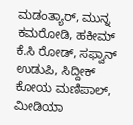ಮಡಂತ್ಯಾರ್, ಮುನ್ನ ಕಮರೋಡಿ, ಹಕೀಮ್ ಕೆ.ಸಿ ರೋಡ್, ಸಫ್ವಾನ್ ಉಡುಪಿ, ಸಿದ್ದೀಕ್ ಕೋಯ ಮಣಿಪಾಲ್, ಮೀಡಿಯಾ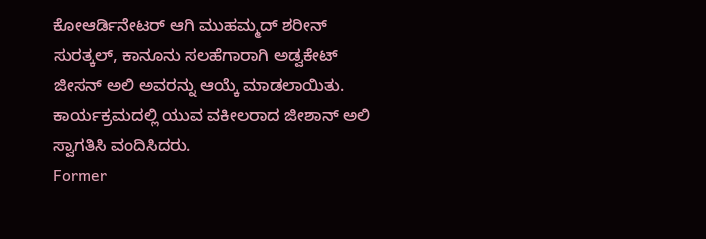ಕೋಆರ್ಡಿನೇಟರ್ ಆಗಿ ಮುಹಮ್ಮದ್ ಶರೀನ್ ಸುರತ್ಕಲ್, ಕಾನೂನು ಸಲಹೆಗಾರಾಗಿ ಅಡ್ವಕೇಟ್ ಜೀಸನ್ ಅಲಿ ಅವರನ್ನು ಆಯ್ಕೆ ಮಾಡಲಾಯಿತು. ಕಾರ್ಯಕ್ರಮದಲ್ಲಿ ಯುವ ವಕೀಲರಾದ ಜೀಶಾನ್ ಅಲಿ ಸ್ವಾಗತಿಸಿ ವಂದಿಸಿದರು.
Former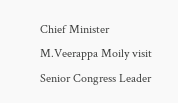Chief Minister M.Veerappa Moily visit Senior Congress Leader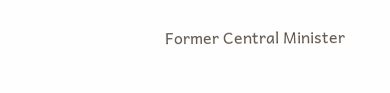Former Central Minister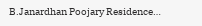B.Janardhan Poojary Residence…